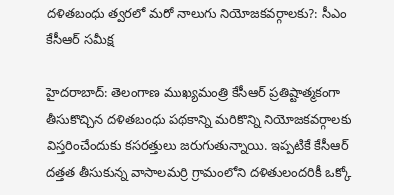దళితబంధు త్వరలో మరో నాలుగు నియోజకవర్గాలకు?: సీఎం కేసీఆర్ సమీక్ష

హైదరాబాద్: తెలంగాణ ముఖ్యమంత్రి కేసీఆర్ ప్రతిష్టాత్మకంగా తీసుకొచ్చిన దళితబంధు పథకాన్ని మరికొన్ని నియోజకవర్గాలకు విస్తరించేందుకు కసరత్తులు జరుగుతున్నాయి. ఇప్పటికే కేసీఆర్ దత్తత తీసుకున్న వాసాలమర్రి గ్రామంలోని దళితులందరికీ ఒక్కో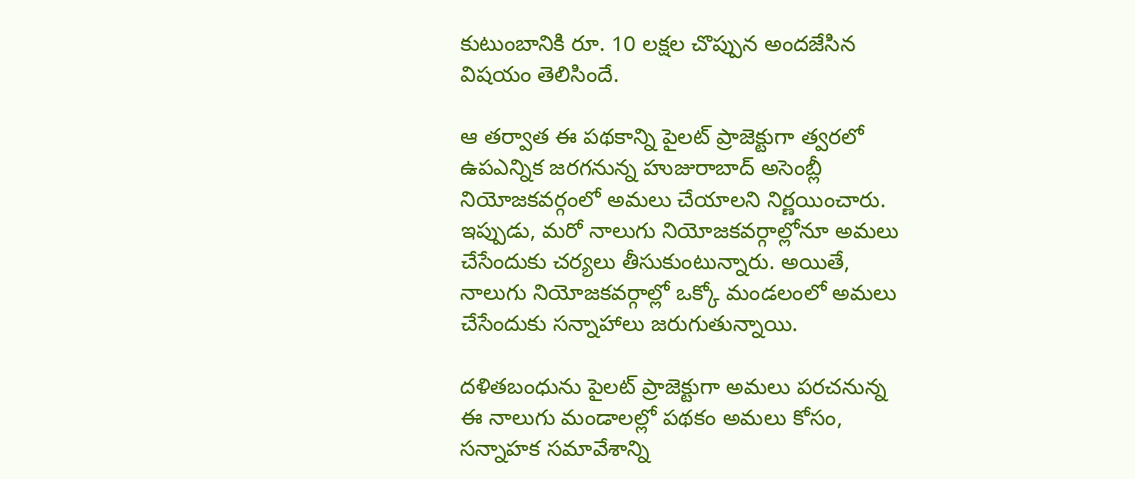కుటుంబానికి రూ. 10 లక్షల చొప్పున అందజేసిన విషయం తెలిసిందే.

ఆ తర్వాత ఈ పథకాన్ని పైలట్‌ ప్రాజెక్టుగా త్వరలో ఉపఎన్నిక జరగనున్న హుజురాబాద్‌ అసెంబ్లీ నియోజకవర్గంలో అమలు చేయాలని నిర్ణయించారు. ఇప్పుడు, మరో నాలుగు నియోజకవర్గాల్లోనూ అమలు చేసేందుకు చర్యలు తీసుకుంటున్నారు. అయితే, నాలుగు నియోజకవర్గాల్లో ఒక్కో మండలంలో అమలు చేసేందుకు సన్నాహాలు జరుగుతున్నాయి.

దళితబంధును పైలట్ ప్రాజెక్టుగా అమలు పరచనున్న ఈ నాలుగు మండాలల్లో పథకం అమలు కోసం, సన్నాహక సమావేశాన్ని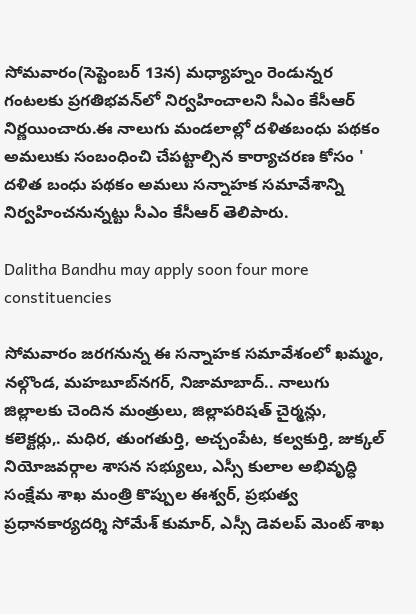సోమవారం(సెప్టెంబర్ 13న) మధ్యాహ్నం రెండున్నర గంటలకు ప్రగతిభవన్‌లో నిర్వహించాలని సీఎం కేసీఆర్‌ నిర్ణయించారు.ఈ నాలుగు మండలాల్లో దళితబంధు పథకం అమలుకు సంబంధించి చేపట్టాల్సిన కార్యాచరణ కోసం ' దళిత బంధు పథకం అమలు సన్నాహక సమావేశాన్ని నిర్వహించనున్నట్టు సీఎం కేసీఆర్ తెలిపారు.

Dalitha Bandhu may apply soon four more constituencies

సోమవారం జరగనున్న ఈ సన్నాహక సమావేశంలో ఖమ్మం, నల్గొండ, మహబూబ్‌నగర్, నిజామాబాద్.. నాలుగు జిల్లాలకు చెందిన మంత్రులు, జిల్లాపరిషత్ చైర్మన్లు, కలెక్టర్లు,. మధిర, తుంగతుర్తి, అచ్చంపేట, కల్వకుర్తి, జుక్కల్ నియోజవర్గాల శాసన సభ్యులు, ఎస్సీ కులాల అభివృద్ధి సంక్షేమ శాఖ మంత్రి కొప్పుల ఈశ్వర్, ప్రభుత్వ ప్రధానకార్యదర్శి సోమేశ్ కుమార్, ఎస్సీ డెవలప్ మెంట్ శాఖ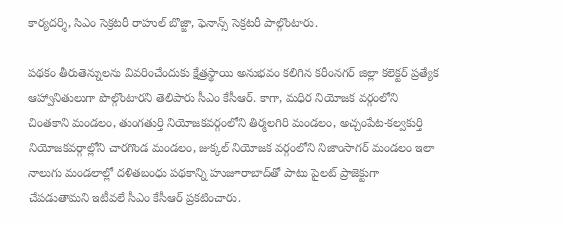కార్యదర్శి, సిఎం సెక్రటరీ రాహుల్ బొజ్జా, ఫెనాన్స్ సెక్రటరీ పాల్గొంటారు.

పథకం తీరుతెన్నులను వివరించేందుకు క్షేత్రస్థాయి అనుభవం కలిగిన కరీంనగర్ జిల్లా కలెక్టర్ ప్రత్యేక ఆహ్వానితులుగా పొల్గొంటారని తెలిపారు సీఎం కేసీఆర్. కాగా, మధిర నియోజక వర్గంలోని చింతకాని మండలం, తుంగతుర్తి నియోజకవర్గంలోని తిర్మలగిరి మండలం, అచ్చంపేట-కల్వకుర్తి నియోజకవర్గాల్లోని చారగొండ మండలం, జుక్కల్ నియోజక వర్గంలోని నిజాంసాగర్ మండలం ఇలా నాలుగు మండలాల్లో దళితబంధు పథకాన్ని హుజూరాబాద్‌తో పాటు పైలట్ ప్రాజెక్టుగా చేపడుతామని ఇటీవలే సీఎం కేసీఆర్‌ ప్రకటించారు.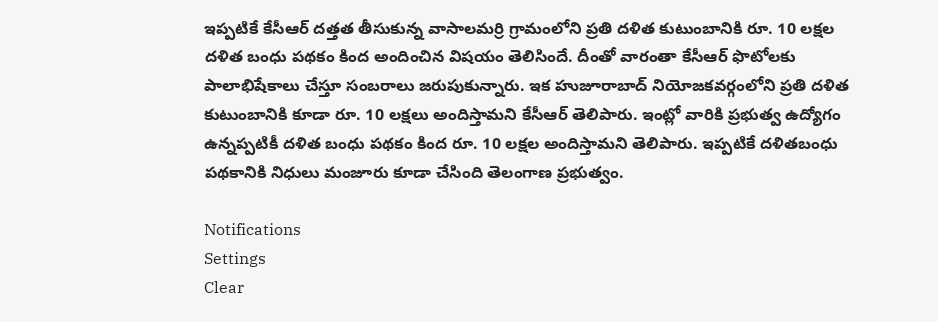ఇప్పటికే కేసీఆర్ దత్తత తీసుకున్న వాసాలమర్రి గ్రామంలోని ప్రతి దళిత కుటుంబానికి రూ. 10 లక్షల దళిత బంధు పథకం కింద అందించిన విషయం తెలిసిందే. దీంతో వారంతా కేసీఆర్ ఫొటోలకు పాలాభిషేకాలు చేస్తూ సంబరాలు జరుపుకున్నారు. ఇక హుజూరాబాద్ నియోజకవర్గంలోని ప్రతి దళిత కుటుంబానికి కూడా రూ. 10 లక్షలు అందిస్తామని కేసీఆర్ తెలిపారు. ఇంట్లో వారికి ప్రభుత్వ ఉద్యోగం ఉన్నప్పటికీ దళిత బంధు పథకం కింద రూ. 10 లక్షల అందిస్తామని తెలిపారు. ఇప్పటికే దళితబంధు పథకానికి నిధులు మంజూరు కూడా చేసింది తెలంగాణ ప్రభుత్వం.

Notifications
Settings
Clear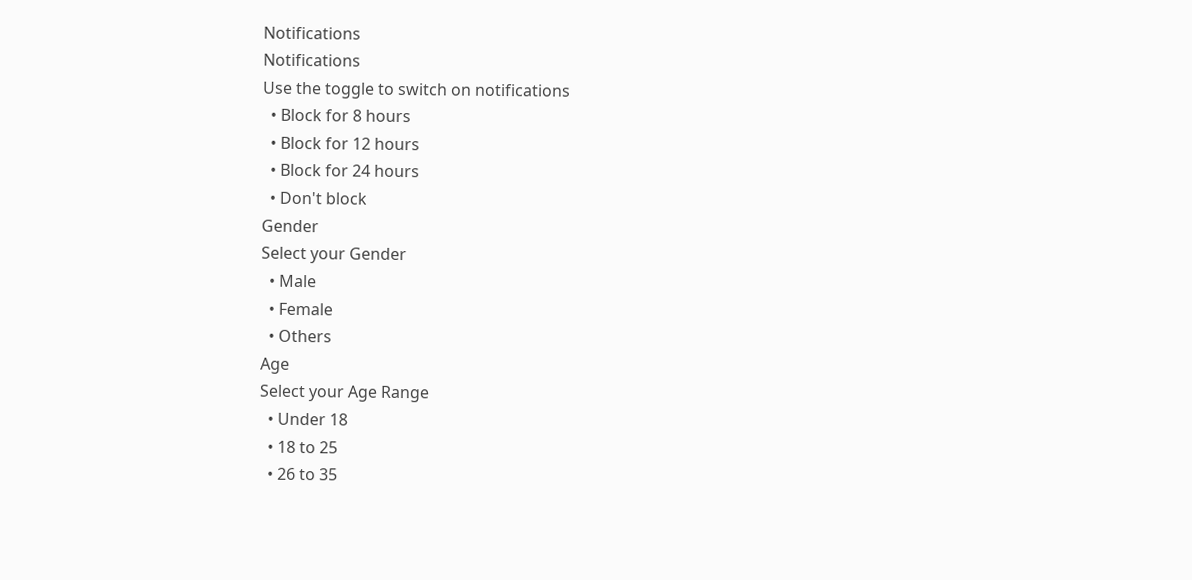Notifications
Notifications
Use the toggle to switch on notifications
  • Block for 8 hours
  • Block for 12 hours
  • Block for 24 hours
  • Don't block
Gender
Select your Gender
  • Male
  • Female
  • Others
Age
Select your Age Range
  • Under 18
  • 18 to 25
  • 26 to 35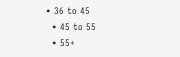• 36 to 45
  • 45 to 55
  • 55+